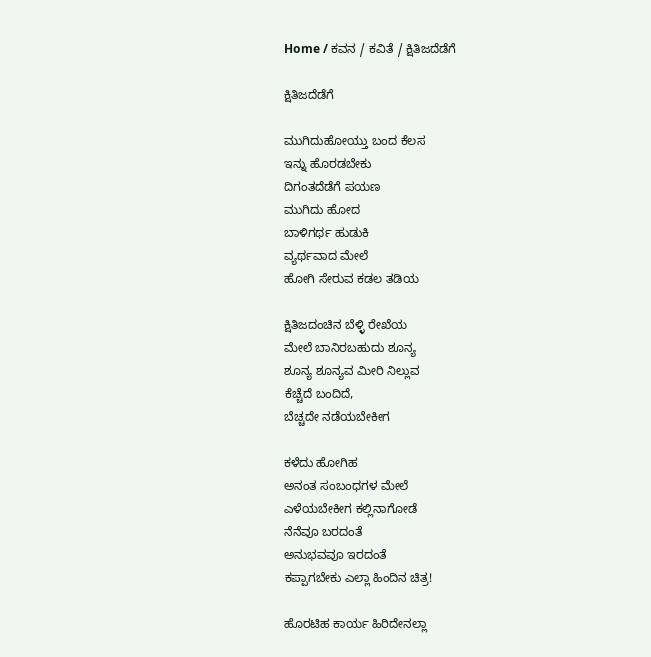Home / ಕವನ / ಕವಿತೆ / ಕ್ಷಿತಿಜದೆಡೆಗೆ

ಕ್ಷಿತಿಜದೆಡೆಗೆ

ಮುಗಿದುಹೋಯ್ತು ಬಂದ ಕೆಲಸ
ಇನ್ನು ಹೊರಡಬೇಕು
ದಿಗಂತದೆಡೆಗೆ ಪಯಣ
ಮುಗಿದು ಹೋದ
ಬಾಳಿಗರ್ಥ ಹುಡುಕಿ
ವ್ಯರ್ಥವಾದ ಮೇಲೆ
ಹೋಗಿ ಸೇರುವ ಕಡಲ ತಡಿಯ

ಕ್ಷಿತಿಜದಂಚಿನ ಬೆಳ್ಳಿ ರೇಖೆಯ
ಮೇಲೆ ಬಾನಿರಬಹುದು ಶೂನ್ಯ
ಶೂನ್ಯ ಶೂನ್ಯವ ಮೀರಿ ನಿಲ್ಲುವ
ಕೆಚ್ಚೆದೆ ಬಂದಿದೆ,
ಬೆಚ್ಚದೇ ನಡೆಯಬೇಕೀಗ

ಕಳೆದು ಹೋಗಿಹ
ಅನಂತ ಸಂಬಂಧಗಳ ಮೇಲೆ
ಎಳೆಯಬೇಕೀಗ ಕಲ್ಲಿನಾಗೋಡೆ
ನೆನೆವೂ ಬರದಂತೆ
ಅನುಭವವೂ ಇರದಂತೆ
ಕಪ್ಪಾಗಬೇಕು ಎಲ್ಲಾ ಹಿಂದಿನ ಚಿತ್ರ!

ಹೊರಟಿಹ ಕಾರ್ಯ ಹಿರಿದೇನಲ್ಲಾ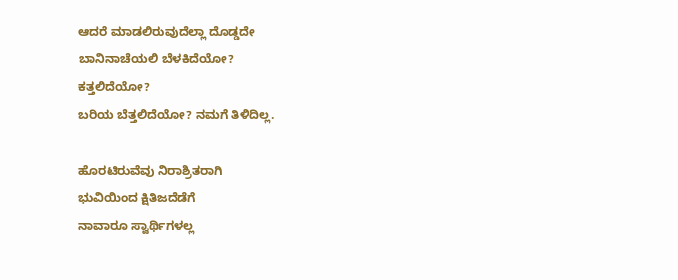ಆದರೆ ಮಾಡಲಿರುವುದೆಲ್ಲಾ ದೊಡ್ಡದೇ
ಬಾನಿನಾಚೆಯಲಿ ಬೆಳಕಿದೆಯೋ?
ಕತ್ತಲಿದೆಯೋ?
ಬರಿಯ ಬೆತ್ತಲಿದೆಯೋ? ನಮಗೆ ತಿಳಿದಿಲ್ಲ.

ಹೊರಟಿರುವೆವು ನಿರಾಶ್ರಿತರಾಗಿ
ಭುವಿಯಿಂದ ಕ್ಷಿತಿಜದೆಡೆಗೆ
ನಾವಾರೂ ಸ್ವಾರ್ಥಿಗಳಲ್ಲ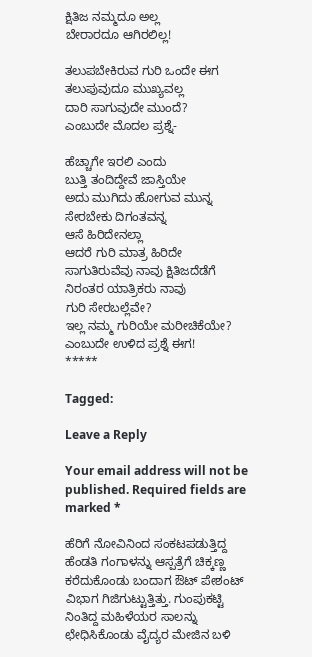ಕ್ಷಿತಿಜ ನಮ್ಮದೂ ಅಲ್ಲ
ಬೇರಾರದೂ ಆಗಿರಲಿಲ್ಲ!

ತಲುಪಬೇಕಿರುವ ಗುರಿ ಒಂದೇ ಈಗ
ತಲುಪುವುದೂ ಮುಖ್ಯವಲ್ಲ
ದಾರಿ ಸಾಗುವುದೇ ಮುಂದೆ?
ಎಂಬುದೇ ಮೊದಲ ಪ್ರಶ್ನೆ-

ಹೆಚ್ಚಾಗೇ ಇರಲಿ ಎಂದು
ಬುತ್ತಿ ತಂದಿದ್ದೇವೆ ಜಾಸ್ತಿಯೇ
ಅದು ಮುಗಿದು ಹೋಗುವ ಮುನ್ನ
ಸೇರಬೇಕು ದಿಗಂತವನ್ನ
ಆಸೆ ಹಿರಿದೇನಲ್ಲಾ
ಆದರೆ ಗುರಿ ಮಾತ್ರ ಹಿರಿದೇ
ಸಾಗುತಿರುವೆವು ನಾವು ಕ್ಷಿತಿಜದೆಡೆಗೆ
ನಿರಂತರ ಯಾತ್ರಿಕರು ನಾವು
ಗುರಿ ಸೇರಬಲ್ಲೆವೇ?
ಇಲ್ಲ ನಮ್ಮ ಗುರಿಯೇ ಮರೀಚಿಕೆಯೇ?
ಎಂಬುದೇ ಉಳಿದ ಪ್ರಶ್ನೆ ಈಗ!
*****

Tagged:

Leave a Reply

Your email address will not be published. Required fields are marked *

ಹೆರಿಗೆ ನೋವಿನಿಂದ ಸಂಕಟಪಡುತ್ತಿದ್ದ ಹೆಂಡತಿ ಗಂಗಾಳನ್ನು ಆಸ್ಪತ್ರೆಗೆ ಚಿಕ್ಕಣ್ಣ ಕರೆದುಕೊಂಡು ಬಂದಾಗ ಔಟ್ ಪೇಶಂಟ್ ವಿಭಾಗ ಗಿಜಿಗುಟ್ಟುತ್ತಿತ್ತು. ಗುಂಪುಕಟ್ಟಿ ನಿಂತಿದ್ದ ಮಹಿಳೆಯರ ಸಾಲನ್ನು ಛೇಧಿಸಿಕೊಂಡು ವೈದ್ಯರ ಮೇಜಿನ ಬಳಿ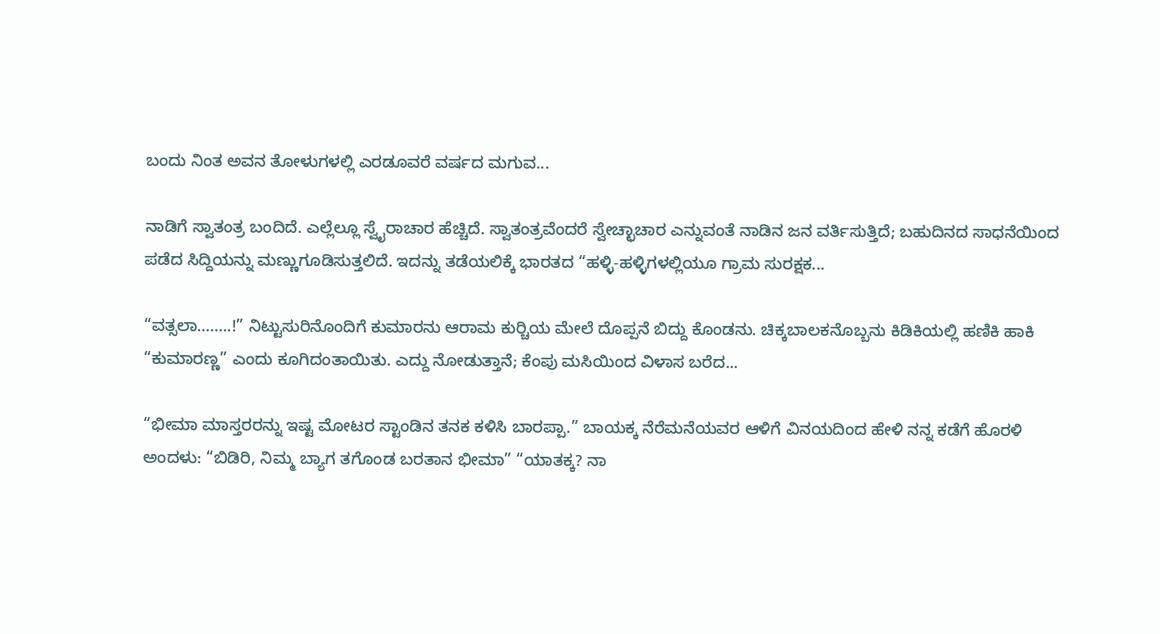ಬಂದು ನಿಂತ ಅವನ ತೋಳುಗಳಲ್ಲಿ ಎರಡೂವರೆ ವರ್ಷದ ಮಗುವ...

ನಾಡಿಗೆ ಸ್ವಾತಂತ್ರ ಬಂದಿದೆ. ಎಲ್ಲೆಲ್ಲೂ ಸ್ವೈರಾಚಾರ ಹೆಚ್ಚಿದೆ. ಸ್ವಾತಂತ್ರವೆಂದರೆ ಸ್ವೇಚ್ಛಾಚಾರ ಎನ್ನುವಂತೆ ನಾಡಿನ ಜನ ವರ್ತಿಸುತ್ತಿದೆ; ಬಹುದಿನದ ಸಾಧನೆಯಿಂದ ಪಡೆದ ಸಿದ್ದಿಯನ್ನು ಮಣ್ಣುಗೂಡಿಸುತ್ತಲಿದೆ. ಇದನ್ನು ತಡೆಯಲಿಕ್ಕೆ ಭಾರತದ “ಹಳ್ಳಿ-ಹಳ್ಳಿಗಳಲ್ಲಿಯೂ ಗ್ರಾಮ ಸುರಕ್ಷಕ...

“ವತ್ಸಲಾ……..!” ನಿಟ್ಟುಸುರಿನೊಂದಿಗೆ ಕುಮಾರನು ಆರಾಮ ಕುರ್‍ಚಿಯ ಮೇಲೆ ದೊಪ್ಪನೆ ಬಿದ್ದು ಕೊಂಡನು. ಚಿಕ್ಕಬಾಲಕನೊಬ್ಬನು ಕಿಡಿಕಿಯಲ್ಲಿ ಹಣಿಕಿ ಹಾಕಿ “ಕುಮಾರಣ್ಣ” ಎಂದು ಕೂಗಿದಂತಾಯಿತು. ಎದ್ದು ನೋಡುತ್ತಾನೆ; ಕೆಂಪು ಮಸಿಯಿಂದ ವಿಳಾಸ ಬರೆದ...

“ಭೀಮಾ ಮಾಸ್ತರರನ್ನು ಇಷ್ಟ ಮೋಟರ ಸ್ಟಾಂಡಿನ ತನಕ ಕಳಿಸಿ ಬಾರಪ್ಪಾ.” ಬಾಯಕ್ಕ ನೆರೆಮನೆಯವರ ಆಳಿಗೆ ವಿನಯದಿಂದ ಹೇಳಿ ನನ್ನ ಕಡೆಗೆ ಹೊರಳಿ ಅಂದಳು: “ಬಿಡಿರಿ, ನಿಮ್ಮ ಬ್ಯಾಗ ತಗೊಂಡ ಬರತಾನ ಭೀಮಾ” “ಯಾತಕ್ಕ? ನಾ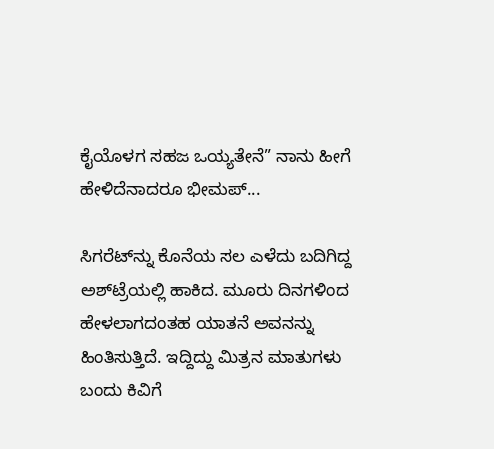ಕೈಯೊಳಗ ಸಹಜ ಒಯ್ಯತೇನೆ” ನಾನು ಹೀಗೆ ಹೇಳಿದೆನಾದರೂ ಭೀಮಪ್...

ಸಿಗರೆಟ್‌ನ್ನು ಕೊನೆಯ ಸಲ ಎಳೆದು ಬದಿಗಿದ್ದ ಅಶ್‌ಟ್ರೆಯಲ್ಲಿ ಹಾಕಿದ. ಮೂರು ದಿನಗಳಿಂದ ಹೇಳಲಾಗದಂತಹ ಯಾತನೆ ಅವನನ್ನು ಹಿಂತಿಸುತ್ತಿದೆ. ಇದ್ದಿದ್ದು ಮಿತ್ರನ ಮಾತುಗಳು ಬಂದು ಕಿವಿಗೆ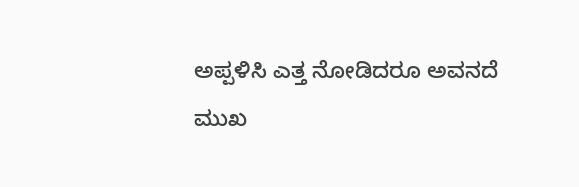ಅಪ್ಪಳಿಸಿ ಎತ್ತ ನೋಡಿದರೂ ಅವನದೆ ಮುಖ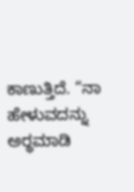ಕಾಣುತ್ತಿದೆ. “ನಾ ಹೇಳುವದನ್ನು ಅರ್‍ಥಮಾಡಿ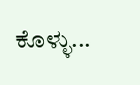ಕೊಳ್ಳು...